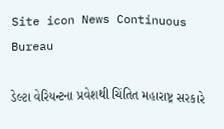Site icon News Continuous Bureau

ડેલ્ટા વેરિયન્ટના પ્રવેશથી ચિંતિત મહારાષ્ટ્ર સરકારે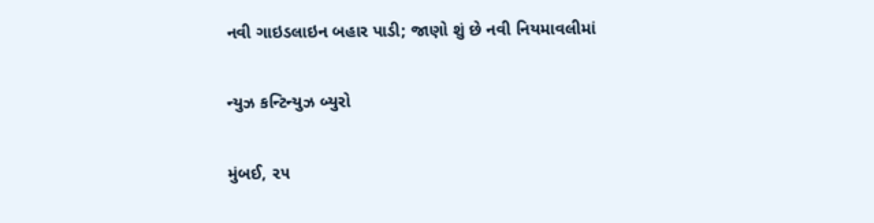નવી ગાઇડલાઇન બહાર પાડી; જાણો શું છે નવી નિયમાવલીમાં

ન્યુઝ કન્ટિન્યુઝ બ્યુરો

મુંબઈ, ૨૫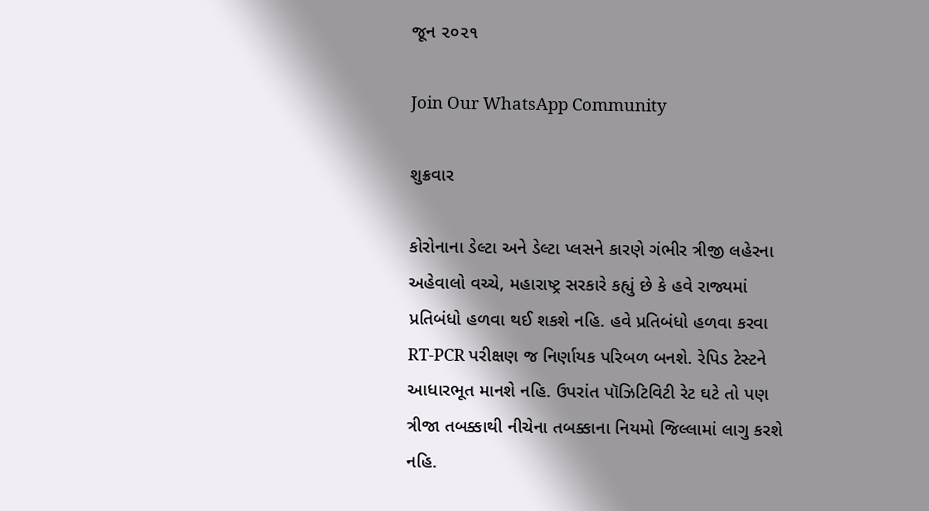જૂન ૨૦૨૧

Join Our WhatsApp Community

શુક્રવાર

કોરોનાના ડેલ્ટા અને ડેલ્ટા પ્લસને કારણે ગંભીર ત્રીજી લહેરના અહેવાલો વચ્ચે, મહારાષ્ટ્ર સરકારે કહ્યું છે કે હવે રાજ્યમાં પ્રતિબંધો હળવા થઈ શકશે નહિ. હવે પ્રતિબંધો હળવા કરવા RT-PCR પરીક્ષણ જ નિર્ણાયક પરિબળ બનશે. રેપિડ ટેસ્ટને આધારભૂત માનશે નહિ. ઉપરાંત પૉઝિટિવિટી રેટ ઘટે તો પણ ત્રીજા તબક્કાથી નીચેના તબક્કાના નિયમો જિલ્લામાં લાગુ કરશે નહિ.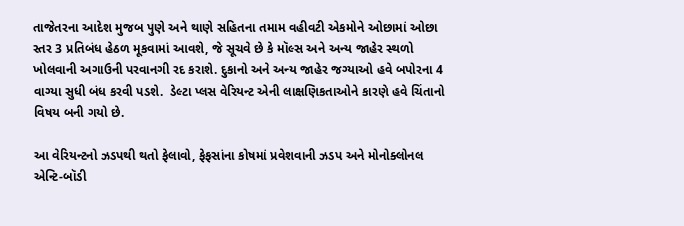તાજેતરના આદેશ મુજબ પુણે અને થાણે સહિતના તમામ વહીવટી એકમોને ઓછામાં ઓછા સ્તર 3 પ્રતિબંધ હેઠળ મૂકવામાં આવશે, જે સૂચવે છે કે મૉલ્સ અને અન્ય જાહેર સ્થળો ખોલવાની અગાઉની પરવાનગી રદ કરાશે. દુકાનો અને અન્ય જાહેર જગ્યાઓ હવે બપોરના 4 વાગ્યા સુધી બંધ કરવી પડશે.  ડેલ્ટા પ્લસ વેરિયન્ટ એની લાક્ષણિકતાઓને કારણે હવે ચિંતાનો વિષય બની ગયો છે.

આ વેરિયન્ટનો ઝડપથી થતો ફેલાવો, ફેફસાંના કોષમાં પ્રવેશવાની ઝડપ અને મોનોક્લોનલ એન્ટિ-બૉડી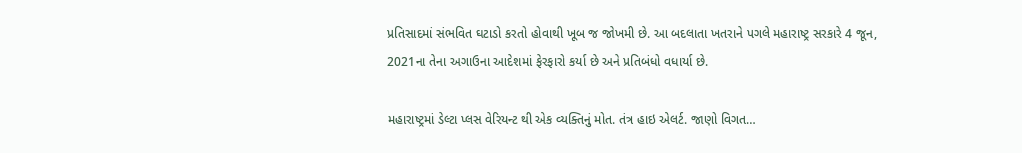પ્રતિસાદમાં સંભવિત ઘટાડો કરતો હોવાથી ખૂબ જ જોખમી છે. આ બદલાતા ખતરાને પગલે મહારાષ્ટ્ર સરકારે 4 જૂન, 2021ના તેના અગાઉના આદેશમાં ફેરફારો કર્યા છે અને પ્રતિબંધો વધાર્યા છે.

મહારાષ્ટ્રમાં ડેલ્ટા પ્લસ વેરિયન્ટ થી એક વ્યક્તિનું મોત. તંત્ર હાઇ એલર્ટ. જાણો વિગત…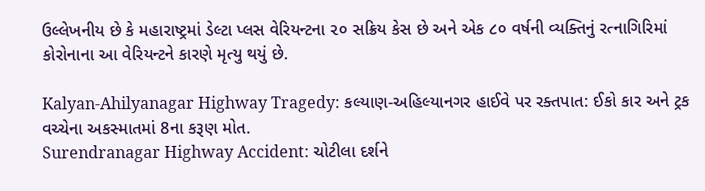ઉલ્લેખનીય છે કે મહારાષ્ટ્રમાં ડેલ્ટા પ્લસ વેરિયન્ટના ૨૦ સક્રિય કેસ છે અને એક ૮૦ વર્ષની વ્યક્તિનું રત્નાગિરિમાં કોરોનાના આ વેરિયન્ટને કારણે મૃત્યુ થયું છે.

Kalyan-Ahilyanagar Highway Tragedy: કલ્યાણ-અહિલ્યાનગર હાઈવે પર રક્તપાત: ઈકો કાર અને ટ્રક વચ્ચેના અકસ્માતમાં 8ના કરૂણ મોત.
Surendranagar Highway Accident: ચોટીલા દર્શને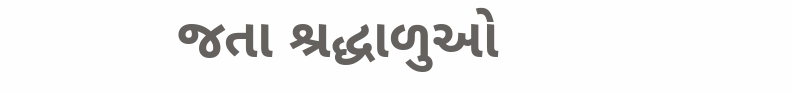જતા શ્રદ્ધાળુઓ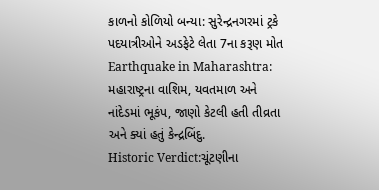કાળનો કોળિયો બન્યા: સુરેન્દ્રનગરમાં ટ્રકે પદયાત્રીઓને અડફેટે લેતા 7ના કરૂણ મોત
Earthquake in Maharashtra: મહારાષ્ટ્રના વાશિમ, યવતમાળ અને નાંદેડમાં ભૂકંપ, જાણો કેટલી હતી તીવ્રતા અને ક્યાં હતું કેન્દ્રબિંદુ.
Historic Verdict:ચૂંટણીના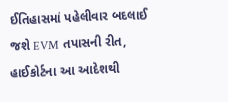ઈતિહાસમાં પહેલીવાર બદલાઈ જશે EVM તપાસની રીત, હાઈકોર્ટના આ આદેશથી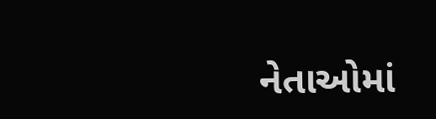નેતાઓમાં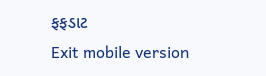ફફડાટ
Exit mobile version